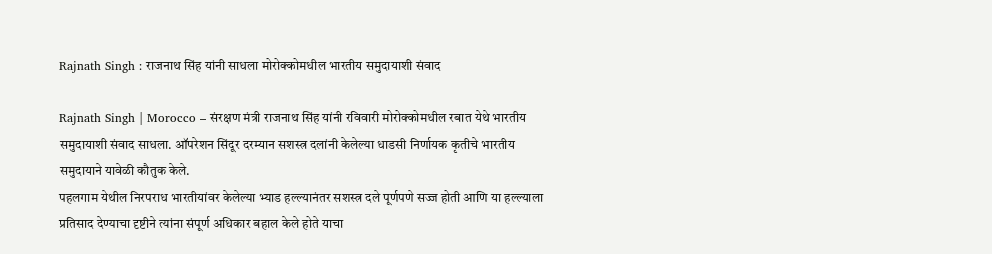Rajnath Singh : राजनाथ सिंह यांनी साधला मोरोक्कोमधील भारतीय समुदायाशी संवाद

Rajnath Singh | Morocco – संरक्षण मंत्री राजनाथ सिंह यांनी रविवारी मोरोक्कोमधील रबात येथे भारतीय समुदायाशी संवाद साधला. ऑपरेशन सिंदूर दरम्यान सशस्त्र दलांनी केलेल्या धाडसी निर्णायक कृतीचे भारतीय समुदायाने यावेळी कौतुक केले.
पहलगाम येथील निरपराध भारतीयांवर केलेल्या भ्याड हल्ल्यानंतर सशस्त्र दले पूर्णपणे सज्ज होती आणि या हल्ल्याला प्रतिसाद देण्याचा दृष्टीने त्यांना संपूर्ण अधिकार बहाल केले होते याचा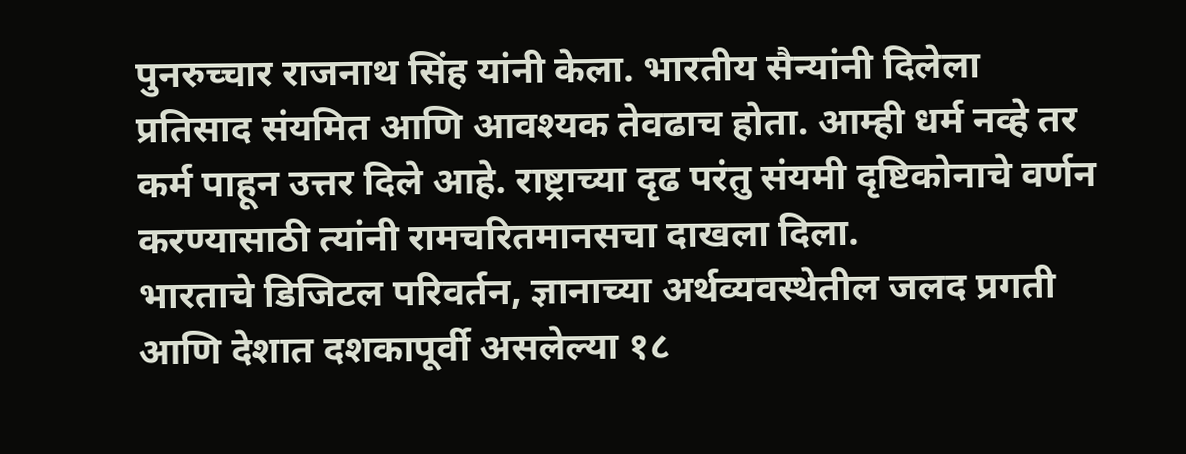पुनरुच्चार राजनाथ सिंह यांनी केला. भारतीय सैन्यांनी दिलेला प्रतिसाद संयमित आणि आवश्यक तेवढाच होता. आम्ही धर्म नव्हे तर कर्म पाहून उत्तर दिले आहे. राष्ट्राच्या दृढ परंतु संयमी दृष्टिकोनाचे वर्णन करण्यासाठी त्यांनी रामचरितमानसचा दाखला दिला.
भारताचे डिजिटल परिवर्तन, ज्ञानाच्या अर्थव्यवस्थेतील जलद प्रगती आणि देशात दशकापूर्वी असलेल्या १८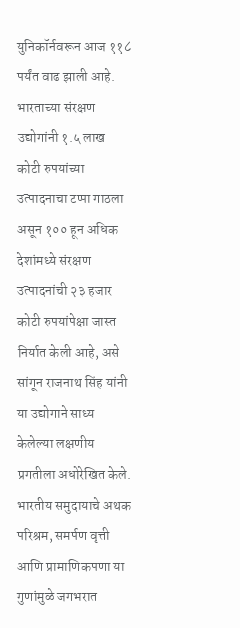युनिकॉर्नवरून आज ११८ पर्यंत वाढ झाली आहे. भारताच्या संरक्षण उद्योगांनी १.५ लाख कोटी रुपयांच्या उत्पादनाचा टप्पा गाठला असून १०० हून अधिक देशांमध्ये संरक्षण उत्पादनांची २३ हजार कोटी रुपयांपेक्षा जास्त निर्यात केली आहे, असे सांगून राजनाथ सिंह यांनी या उद्योगाने साध्य केलेल्या लक्षणीय प्रगतीला अधोरेखित केले.
भारतीय समुदायाचे अथक परिश्रम, समर्पण वृत्ती आणि प्रामाणिकपणा या गुणांमुळे जगभरात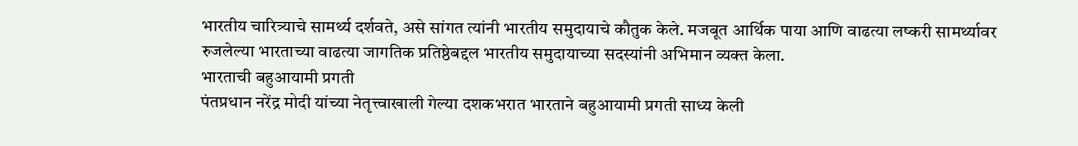भारतीय चारित्र्याचे सामर्थ्य दर्शवते, असे सांगत त्यांनी भारतीय समुदायाचे कौतुक केले. मजबूत आर्थिक पाया आणि वाढत्या लष्करी सामर्थ्यावर रुजलेल्या भारताच्या वाढत्या जागतिक प्रतिष्ठेबद्दल भारतीय समुदायाच्या सदस्यांनी अभिमान व्यक्त केला.
भारताची बहुआयामी प्रगती
पंतप्रधान नरेंद्र मोदी यांच्या नेतृत्त्वाखाली गेल्या दशकभरात भारताने बहुआयामी प्रगती साध्य केली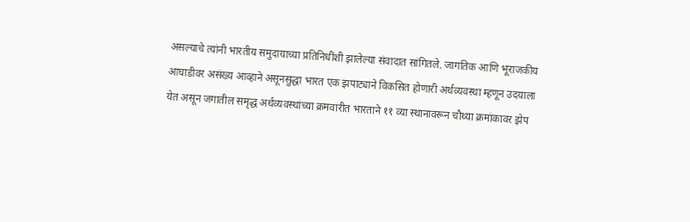असल्याचे त्यांनी भारतीय समुदायाच्या प्रतिनिधींशी झालेल्या संवादात सांगितले. जागतिक आणि भूराजकीय आघाडीवर असंख्य आव्हाने असूनसुद्धा भारत एक झपाट्याने विकसित होणारी अर्थव्यवस्था म्हणून उदयाला येत असून जगातील समृद्ध अर्थव्यवस्थांच्या क्रमवारीत भारताने ११ व्या स्थानावरून चौथ्या क्रमांकावर झेप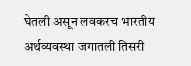घेतली असून लवकरच भारतीय अर्थव्यवस्था जगातली तिसरी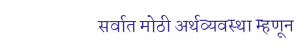सर्वात मोठी अर्थव्यवस्था म्हणून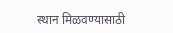स्थान मिळवण्यासाठी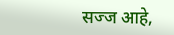सज्ज आहे,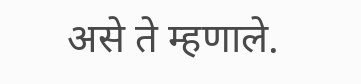असे ते म्हणाले.